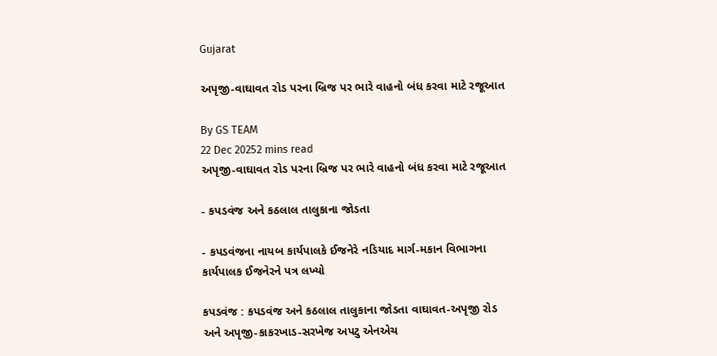Gujarat

અપૃજી-વાઘાવત રોડ પરના બ્રિજ પર ભારે વાહનો બંધ કરવા માટે રજૂઆત

By GS TEAM
22 Dec 20252 mins read
અપૃજી-વાઘાવત રોડ પરના બ્રિજ પર ભારે વાહનો બંધ કરવા માટે રજૂઆત

- કપડવંજ અને કઠલાલ તાલુકાના જોડતા

- કપડવંજના નાયબ કાર્યપાલકે ઈજનેરે નડિયાદ માર્ગ-મકાન વિભાગના કાર્યપાલક ઈજનેરને પત્ર લખ્યો

કપડવંજ : કપડવંજ અને કઠલાલ તાલુકાના જોડતા વાઘાવત-અપૃજી રોડ અને અપૃજી-કાકરખાડ-સરખેજ અપટુ એનએચ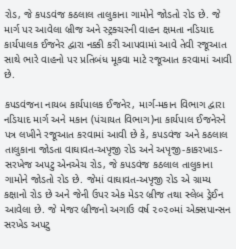રોડ, જે કપડવંજ કઠલાલ તાલુકાના ગામોને જોડતો રોડ છે. જે માર્ગ પર આવેલા બ્રીજ અને સ્ટ્રક્ચરની વાહન ક્ષમતા નડિયાદ કાર્યપાલક ઈજનેર દ્વારા નક્કી કરી આપવામાં આવે તેવી રજૂઆત સાથે ભારે વાહનો પર પ્રતિબંધ મૂકવા માટે રજૂઆત કરવામાં આવી છે.

કપડવંજના નાયબ કાર્યપાલક ઈજનેર, માર્ગ-મકાન વિભાગ દ્વારા નડિયાદ માર્ગ અને મકાન (પંચાયત વિભાગ)ના કાર્યપાલ ઈજનેરને પત્ર લખીને રજૂઆત કરવામાં આવી છે કે, કપડવંજ અને કઠલાલ તાલુકાના જોડતા વાઘાવત-અપૃજી રોડ અને અપૃજી-કાકરખાડ-સરખેજ અપટુ એનએચ રોડ, જે કપડવંજ કઠલાલ તાલુકાના ગામોને જોડતો રોડ છે. જેમાં વાઘાવત-અપૃજી રોડ એ ગ્રામ્ય કક્ષાનો રોડ છે અને જેની ઉપર એક મેડર બ્રીજ તથા સ્લેબ ડ્રેઈન આવેલા છે. જે મેજર બ્રીજનો અગાઉ વર્ષ ૨૦૨૦માં એક્સપાન્સન સરખેડ અપટુ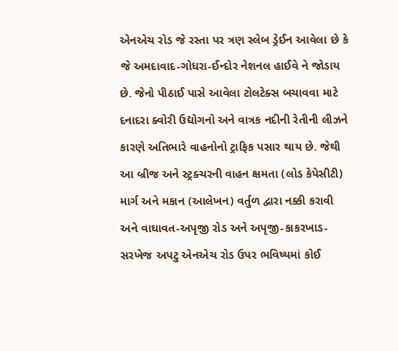એનએચ રોડ જે રસ્તા પર ત્રણ સ્લેબ ડ્રેઈન આવેલા છે કે જે અમદાવાદ-ગોધરા-ઈન્દોર નેશનલ હાઈવે ને જોડાય છે. જેનો પીઠાઈ પાસે આવેલા ટોલટેક્સ બચાવવા માટે દનાદરા ક્વોરી ઉદ્યોગનો અને વાત્રક નદીની રેતીની લીઝને કારણે અતિભારે વાહનોનો ટ્રાફિક પસાર થાય છે. જેથી આ બ્રીજ અને સ્ટ્રક્ચરની વાહન ક્ષમતા (લોડ કેપેસીટી) માર્ગ અને મકાન (આલેખન) વર્તુળ દ્વારા નક્કી કરાવી અને વાઘાવત-અપૃજી રોડ અને અપૃજી-કાકરખાડ-સરખેજ અપટુ એનએચ રોડ ઉપર ભવિષ્યમાં કોઈ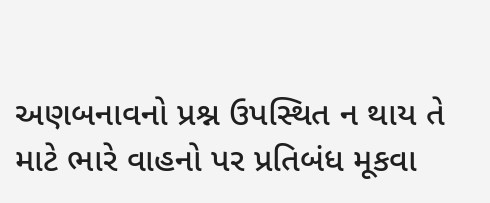અણબનાવનો પ્રશ્ન ઉપસ્થિત ન થાય તે માટે ભારે વાહનો પર પ્રતિબંધ મૂકવા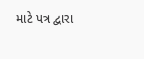માટે પત્ર દ્વારા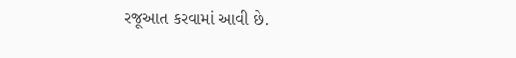રજૂઆત કરવામાં આવી છે.